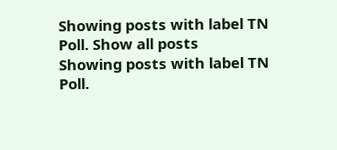Showing posts with label TN Poll. Show all posts
Showing posts with label TN Poll.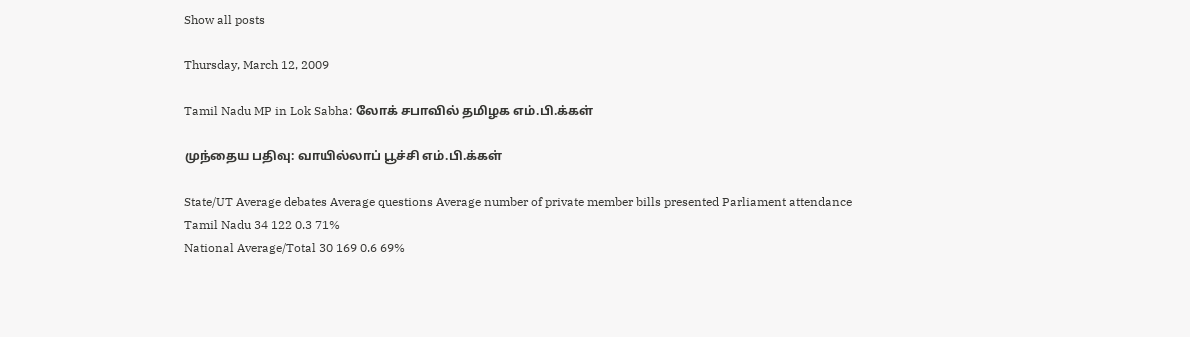Show all posts

Thursday, March 12, 2009

Tamil Nadu MP in Lok Sabha: லோக் சபாவில் தமிழக எம்.பி.க்கள்

முந்தைய பதிவு: வாயில்லாப் பூச்சி எம்.பி.க்கள்

State/UT Average debates Average questions Average number of private member bills presented Parliament attendance
Tamil Nadu 34 122 0.3 71%
National Average/Total 30 169 0.6 69%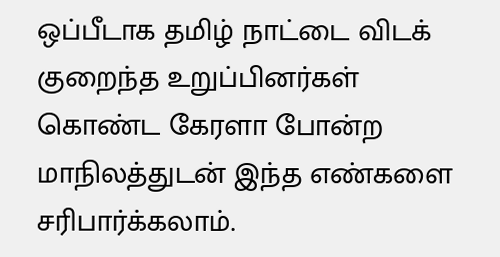ஒப்பீடாக தமிழ் நாட்டை விடக் குறைந்த உறுப்பினர்கள் கொண்ட கேரளா போன்ற மாநிலத்துடன் இந்த எண்களை சரிபார்க்கலாம்.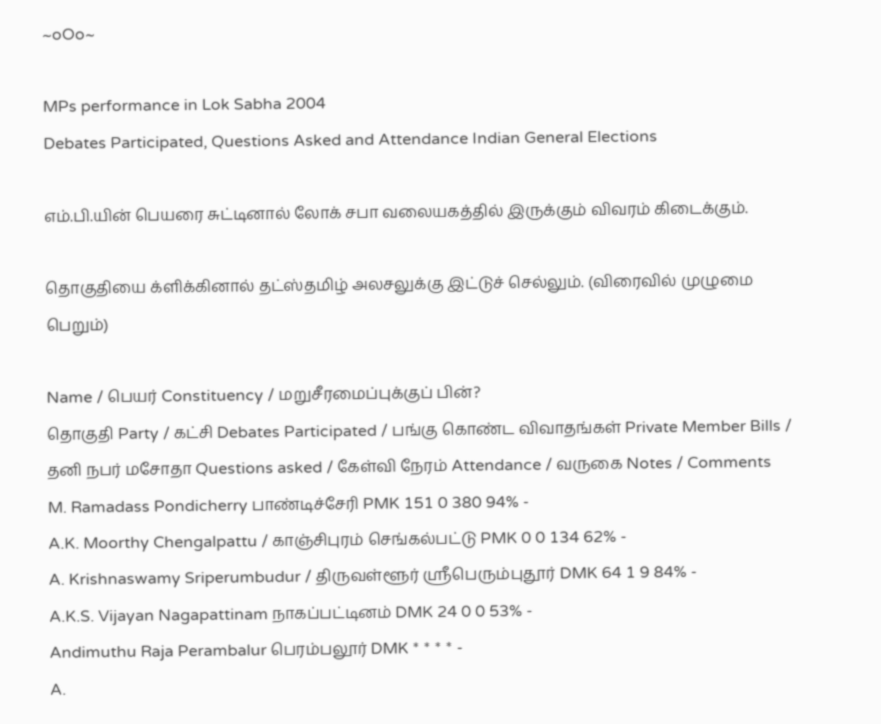~oOo~

MPs performance in Lok Sabha 2004
Debates Participated, Questions Asked and Attendance Indian General Elections

எம்.பி.யின் பெயரை சுட்டினால் லோக் சபா வலையகத்தில் இருக்கும் விவரம் கிடைக்கும்.

தொகுதியை க்ளிக்கினால் தட்ஸ்தமிழ் அலசலுக்கு இட்டுச் செல்லும். (விரைவில் முழுமை பெறும்)

Name / பெயர் Constituency / மறுசீரமைப்புக்குப் பின்?
தொகுதி Party / கட்சி Debates Participated / பங்கு கொண்ட விவாதங்கள் Private Member Bills / தனி நபர் மசோதா Questions asked / கேள்வி நேரம் Attendance / வருகை Notes / Comments
M. Ramadass Pondicherry பாண்டிச்சேரி PMK 151 0 380 94% -
A.K. Moorthy Chengalpattu / காஞ்சிபுரம் செங்கல்பட்டு PMK 0 0 134 62% -
A. Krishnaswamy Sriperumbudur / திருவள்ளூர் ஸ்ரீபெரும்புதூர் DMK 64 1 9 84% -
A.K.S. Vijayan Nagapattinam நாகப்பட்டினம் DMK 24 0 0 53% -
Andimuthu Raja Perambalur பெரம்பலூர் DMK * * * * -
A.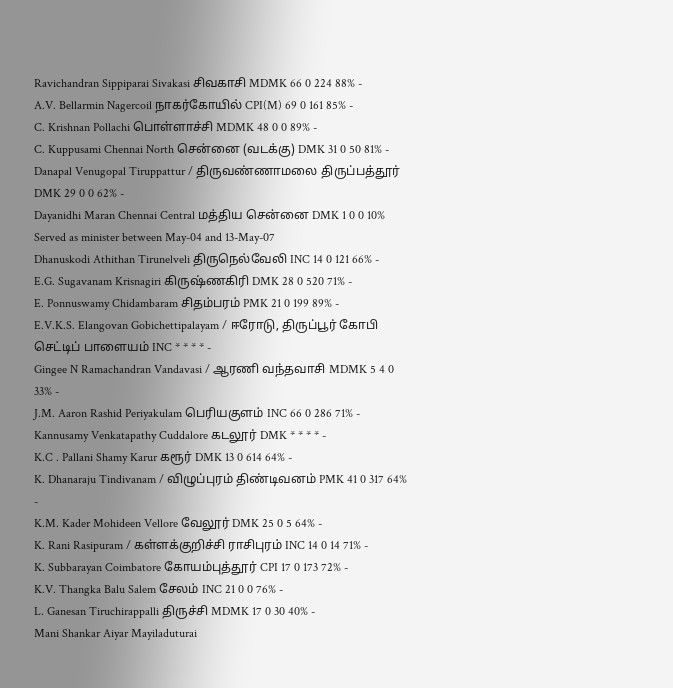Ravichandran Sippiparai Sivakasi சிவகாசி MDMK 66 0 224 88% -
A.V. Bellarmin Nagercoil நாகர்கோயில் CPI(M) 69 0 161 85% -
C. Krishnan Pollachi பொள்ளாச்சி MDMK 48 0 0 89% -
C. Kuppusami Chennai North சென்னை (வடக்கு) DMK 31 0 50 81% -
Danapal Venugopal Tiruppattur / திருவண்ணாமலை திருப்பத்தூர் DMK 29 0 0 62% -
Dayanidhi Maran Chennai Central மத்திய சென்னை DMK 1 0 0 10% Served as minister between May-04 and 13-May-07
Dhanuskodi Athithan Tirunelveli திருநெல்வேலி INC 14 0 121 66% -
E.G. Sugavanam Krisnagiri கிருஷ்ணகிரி DMK 28 0 520 71% -
E. Ponnuswamy Chidambaram சிதம்பரம் PMK 21 0 199 89% -
E.V.K.S. Elangovan Gobichettipalayam / ஈரோடு, திருப்பூர் கோபி செட்டிப் பாளையம் INC * * * * -
Gingee N Ramachandran Vandavasi / ஆரணி வந்தவாசி MDMK 5 4 0 33% -
J.M. Aaron Rashid Periyakulam பெரியகுளம் INC 66 0 286 71% -
Kannusamy Venkatapathy Cuddalore கடலூர் DMK * * * * -
K.C . Pallani Shamy Karur கரூர் DMK 13 0 614 64% -
K. Dhanaraju Tindivanam / விழுப்புரம் திண்டிவனம் PMK 41 0 317 64% -
K.M. Kader Mohideen Vellore வேலூர் DMK 25 0 5 64% -
K. Rani Rasipuram / கள்ளக்குறிச்சி ராசிபுரம் INC 14 0 14 71% -
K. Subbarayan Coimbatore கோயம்புத்தூர் CPI 17 0 173 72% -
K.V. Thangka Balu Salem சேலம் INC 21 0 0 76% -
L. Ganesan Tiruchirappalli திருச்சி MDMK 17 0 30 40% -
Mani Shankar Aiyar Mayiladuturai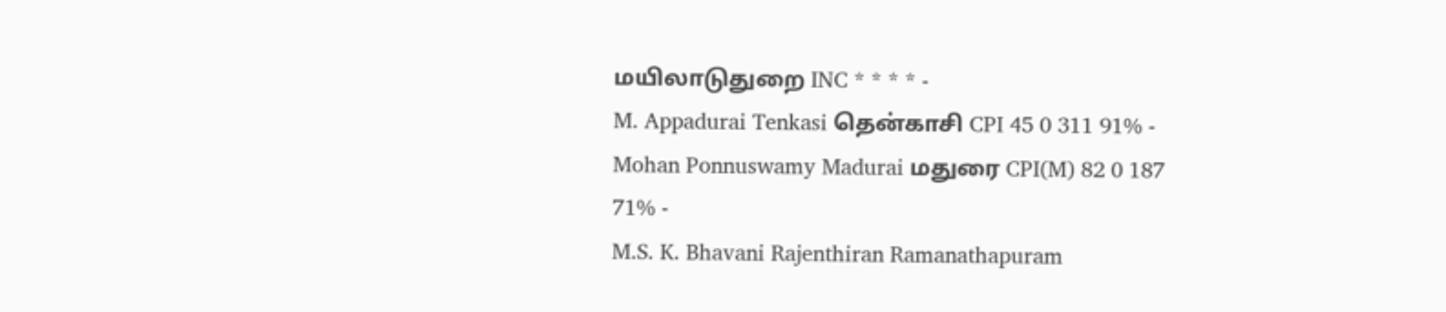மயிலாடுதுறை INC * * * * -
M. Appadurai Tenkasi தென்காசி CPI 45 0 311 91% -
Mohan Ponnuswamy Madurai மதுரை CPI(M) 82 0 187 71% -
M.S. K. Bhavani Rajenthiran Ramanathapuram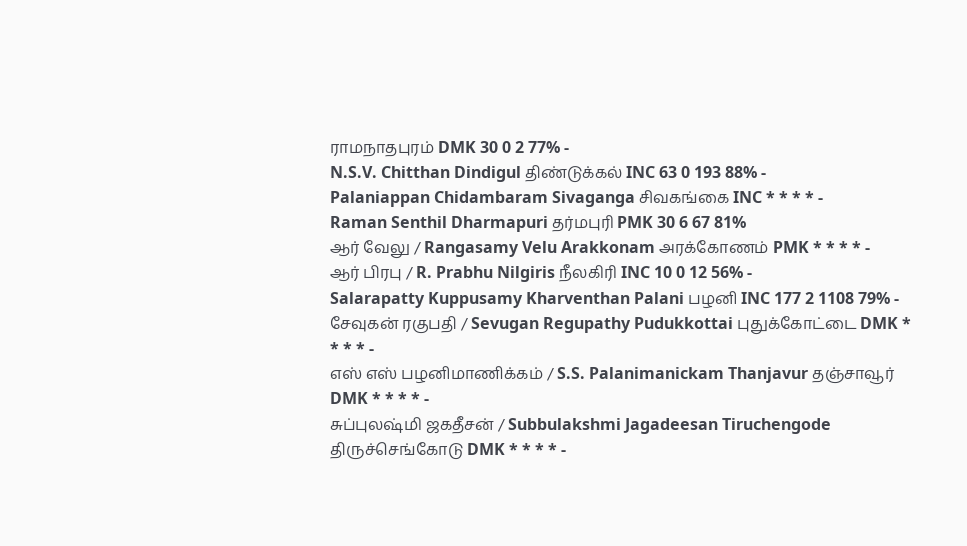ராமநாதபுரம் DMK 30 0 2 77% -
N.S.V. Chitthan Dindigul திண்டுக்கல் INC 63 0 193 88% -
Palaniappan Chidambaram Sivaganga சிவகங்கை INC * * * * -
Raman Senthil Dharmapuri தர்மபுரி PMK 30 6 67 81%
ஆர் வேலு / Rangasamy Velu Arakkonam அரக்கோணம் PMK * * * * -
ஆர் பிரபு / R. Prabhu Nilgiris நீலகிரி INC 10 0 12 56% -
Salarapatty Kuppusamy Kharventhan Palani பழனி INC 177 2 1108 79% -
சேவுகன் ரகுபதி / Sevugan Regupathy Pudukkottai புதுக்கோட்டை DMK * * * * -
எஸ் எஸ் பழனிமாணிக்கம் / S.S. Palanimanickam Thanjavur தஞ்சாவூர் DMK * * * * -
சுப்புலஷ்மி ஜகதீசன் / Subbulakshmi Jagadeesan Tiruchengode திருச்செங்கோடு DMK * * * * -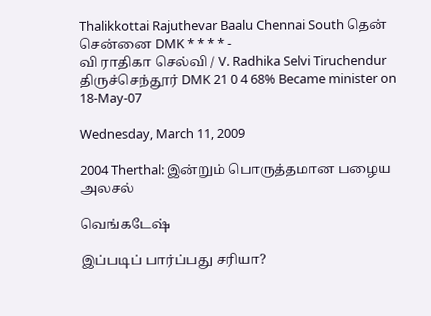Thalikkottai Rajuthevar Baalu Chennai South தென் சென்னை DMK * * * * -
வி ராதிகா செல்வி / V. Radhika Selvi Tiruchendur திருச்செந்தூர் DMK 21 0 4 68% Became minister on 18-May-07

Wednesday, March 11, 2009

2004 Therthal: இன்றும் பொருத்தமான பழைய அலசல்

வெங்கடேஷ்

இப்படிப் பார்ப்பது சரியா?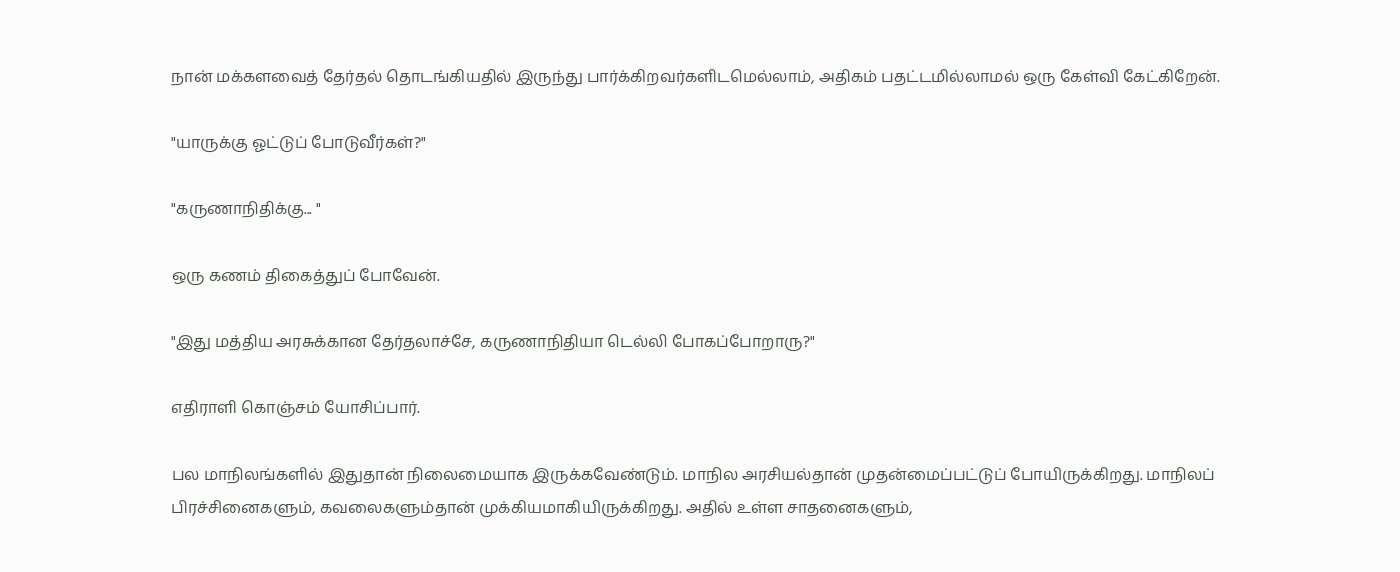நான் மக்களவைத் தேர்தல் தொடங்கியதில் இருந்து பார்க்கிறவர்களிடமெல்லாம், அதிகம் பதட்டமில்லாமல் ஒரு கேள்வி கேட்கிறேன்.

"யாருக்கு ஓட்டுப் போடுவீர்கள்?"

"கருணாநிதிக்கு... "

ஒரு கணம் திகைத்துப் போவேன்.

"இது மத்திய அரசுக்கான தேர்தலாச்சே, கருணாநிதியா டெல்லி போகப்போறாரு?"

எதிராளி கொஞ்சம் யோசிப்பார்.

பல மாநிலங்களில் இதுதான் நிலைமையாக இருக்கவேண்டும். மாநில அரசியல்தான் முதன்மைப்பட்டுப் போயிருக்கிறது. மாநிலப் பிரச்சினைகளும், கவலைகளும்தான் முக்கியமாகியிருக்கிறது. அதில் உள்ள சாதனைகளும்,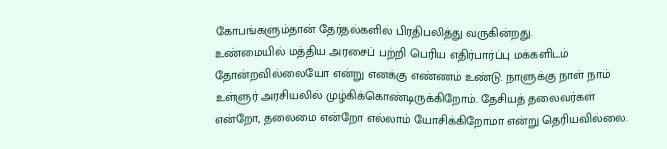கோபங்களும்தான் தேர்தல்களில் பிரதிபலித்து வருகின்றது.
உண்மையில் மத்திய அரசைப் பற்றி பெரிய எதிர்பார்ப்பு மக்களிடம் தோன்றவில்லையோ என்று எனக்கு எண்ணம் உண்டு. நாளுக்கு நாள் நாம் உள்ளுர் அரசியலில் முழ்கிக்கொண்டிருக்கிறோம். தேசியத் தலைவர்கள் என்றோ, தலைமை என்றோ எல்லாம் யோசிக்கிறோமா என்று தெரியவில்லை.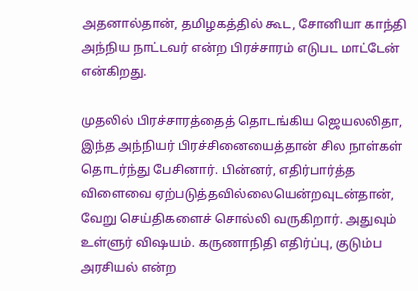அதனால்தான், தமிழகத்தில் கூட, சோனியா காந்தி அந்நிய நாட்டவர் என்ற பிரச்சாரம் எடுபட மாட்டேன் என்கிறது.

முதலில் பிரச்சாரத்தைத் தொடங்கிய ஜெயலலிதா, இந்த அந்நியர் பிரச்சினையைத்தான் சில நாள்கள் தொடர்ந்து பேசினார். பின்னர், எதிர்பார்த்த விளைவை ஏற்படுத்தவில்லையென்றவுடன்தான், வேறு செய்திகளைச் சொல்லி வருகிறார். அதுவும் உள்ளுர் விஷயம். கருணாநிதி எதிர்ப்பு, குடும்ப அரசியல் என்ற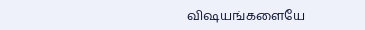விஷயங்களையே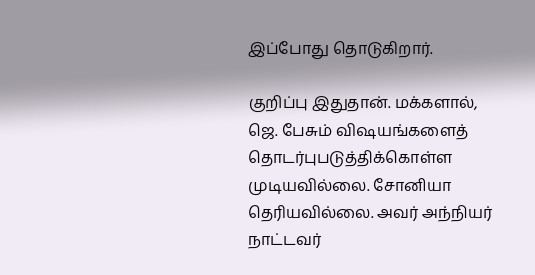இப்போது தொடுகிறார்.

குறிப்பு இதுதான். மக்களால், ஜெ. பேசும் விஷயங்களைத் தொடர்புபடுத்திக்கொள்ள முடியவில்லை. சோனியா தெரியவில்லை. அவர் அந்நியர் நாட்டவர்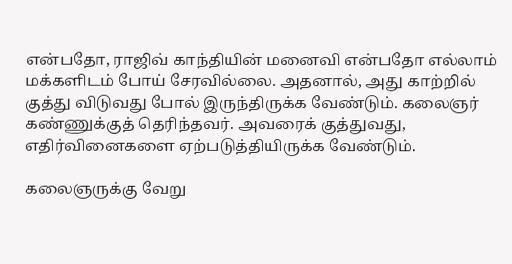என்பதோ, ராஜிவ் காந்தியின் மனைவி என்பதோ எல்லாம் மக்களிடம் போய் சேரவில்லை. அதனால், அது காற்றில் குத்து விடுவது போல் இருந்திருக்க வேண்டும். கலைஞர் கண்ணுக்குத் தெரிந்தவர். அவரைக் குத்துவது, எதிர்வினைகளை ஏற்படுத்தியிருக்க வேண்டும்.

கலைஞருக்கு வேறு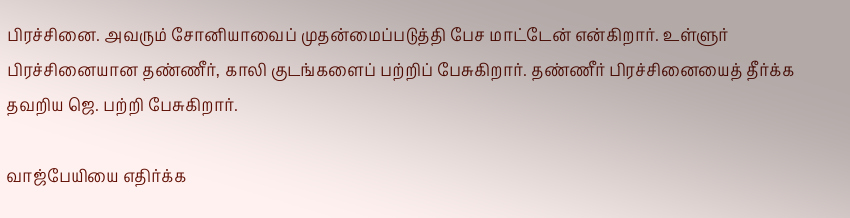பிரச்சினை. அவரும் சோனியாவைப் முதன்மைப்படுத்தி பேச மாட்டேன் என்கிறார். உள்ளுர் பிரச்சினையான தண்ணீர், காலி குடங்களைப் பற்றிப் பேசுகிறார். தண்ணீர் பிரச்சினையைத் தீர்க்க தவறிய ஜெ. பற்றி பேசுகிறார்.

வாஜ்பேயியை எதிர்க்க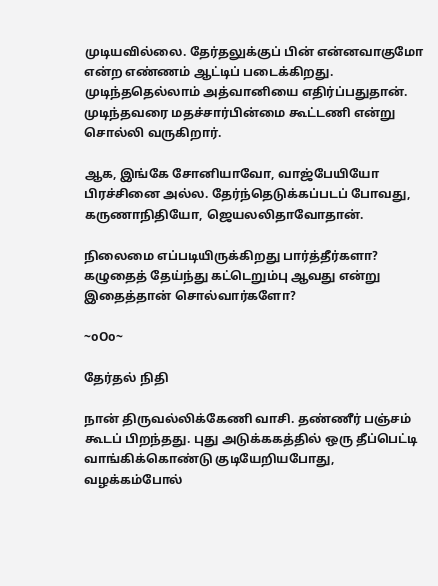முடியவில்லை. தேர்தலுக்குப் பின் என்னவாகுமோ என்ற எண்ணம் ஆட்டிப் படைக்கிறது. முடிந்ததெல்லாம் அத்வானியை எதிர்ப்பதுதான். முடிந்தவரை மதச்சார்பின்மை கூட்டணி என்று சொல்லி வருகிறார்.

ஆக, இங்கே சோனியாவோ, வாஜ்பேயியோ பிரச்சினை அல்ல. தேர்ந்தெடுக்கப்படப் போவது, கருணாநிதியோ, ஜெயலலிதாவோதான்.

நிலைமை எப்படியிருக்கிறது பார்த்தீர்களா? கழுதைத் தேய்ந்து கட்டெறும்பு ஆவது என்று இதைத்தான் சொல்வார்களோ?

~oOo~

தேர்தல் நிதி

நான் திருவல்லிக்கேணி வாசி. தண்ணீர் பஞ்சம் கூடப் பிறந்தது. புது அடுக்ககத்தில் ஒரு தீப்பெட்டி வாங்கிக்கொண்டு குடியேறியபோது, வழக்கம்போல்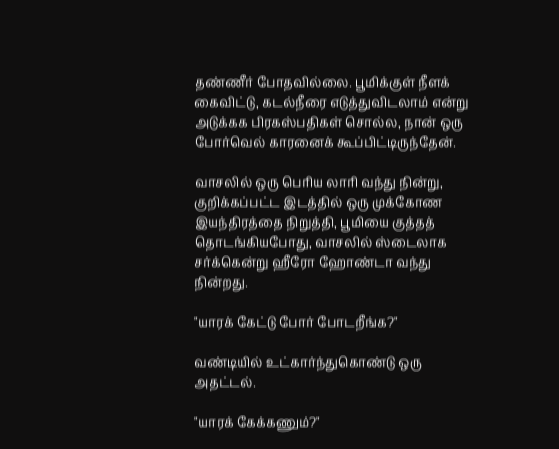தண்ணீர் போதவில்லை. பூமிக்குள் நீளக் கைவிட்டு, கடல்நீரை எடுத்துவிடலாம் என்று அடுக்கக பிரகஸ்பதிகள் சொல்ல, நான் ஒரு போர்வெல் காரனைக் கூப்பிட்டிருந்தேன்.

வாசலில் ஒரு பெரிய லாரி வந்து நின்று, குறிக்கப்பட்ட இடத்தில் ஒரு முக்கோண இயந்திரத்தை நிறுத்தி, பூமியை குத்தத் தொடங்கியபோது, வாசலில் ஸ்டைலாக சர்க்கென்று ஹீரோ ஹோண்டா வந்து நின்றது.

"யாரக் கேட்டு போர் போடறீங்க?"

வண்டியில் உட்கார்ந்துகொண்டு ஒரு அதட்டல்.

"யாரக் கேக்கணும்?"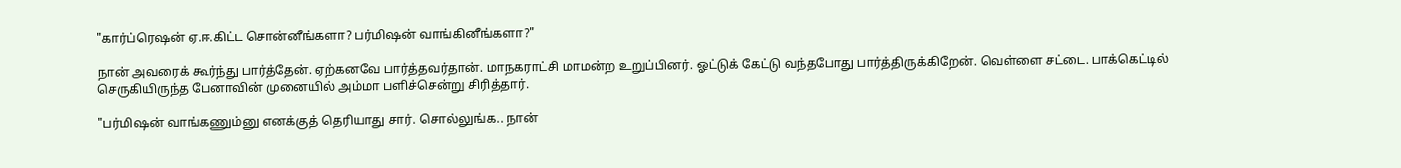"கார்ப்ரெஷன் ஏ.ஈ.கிட்ட சொன்னீங்களா? பர்மிஷன் வாங்கினீங்களா?"

நான் அவரைக் கூர்ந்து பார்த்தேன். ஏற்கனவே பார்த்தவர்தான். மாநகராட்சி மாமன்ற உறுப்பினர். ஓட்டுக் கேட்டு வந்தபோது பார்த்திருக்கிறேன். வெள்ளை சட்டை. பாக்கெட்டில் செருகியிருந்த பேனாவின் முனையில் அம்மா பளிச்சென்று சிரித்தார்.

"பர்மிஷன் வாங்கணும்னு எனக்குத் தெரியாது சார். சொல்லுங்க.. நான்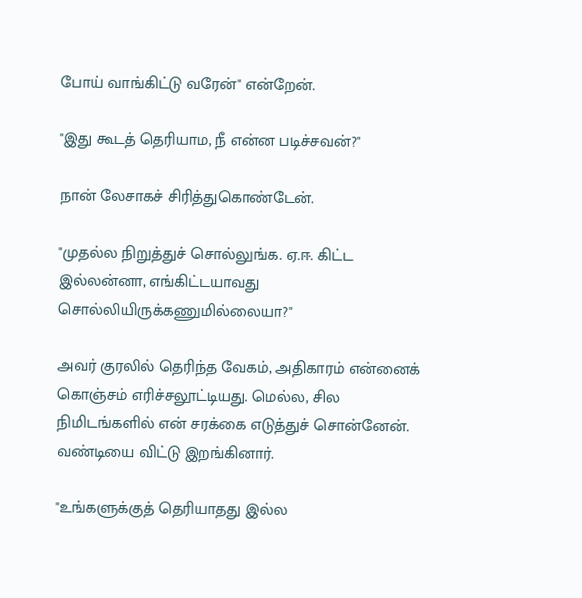போய் வாங்கிட்டு வரேன்" என்றேன்.

"இது கூடத் தெரியாம, நீ என்ன படிச்சவன்?"

நான் லேசாகச் சிரித்துகொண்டேன்.

"முதல்ல நிறுத்துச் சொல்லுங்க. ஏ.ஈ. கிட்ட இல்லன்னா, எங்கிட்டயாவது சொல்லியிருக்கணுமில்லையா?"

அவர் குரலில் தெரிந்த வேகம், அதிகாரம் என்னைக் கொஞ்சம் எரிச்சலூட்டியது. மெல்ல, சில நிமிடங்களில் என் சரக்கை எடுத்துச் சொன்னேன். வண்டியை விட்டு இறங்கினார்.

"உங்களுக்குத் தெரியாதது இல்ல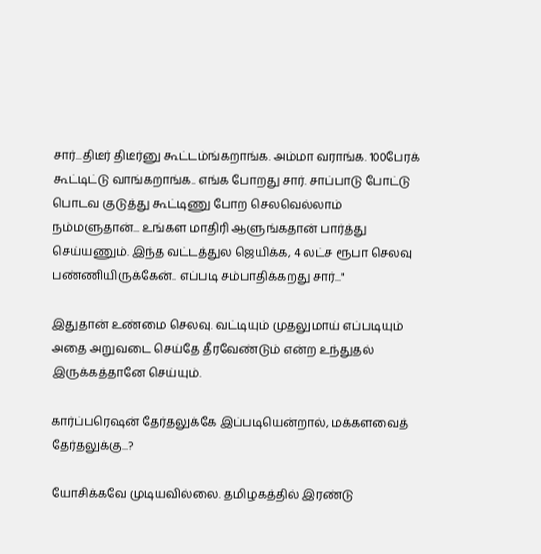சார்...திடீர் திடீர்னு கூட்டம்ங்கறாங்க. அம்மா வராங்க. 100பேரக் கூட்டிட்டு வாங்கறாங்க.. எங்க போறது சார். சாப்பாடு போட்டு பொடவ குடுத்து கூட்டிணு போற செலவெல்லாம் நம்மளுதான்... உங்கள மாதிரி ஆளுங்கதான் பார்த்து செய்யணும். இந்த வட்டத்துல ஜெயிக்க, 4 லட்ச ரூபா செலவு பண்ணியிருக்கேன்.. எப்படி சம்பாதிக்கறது சார்..."

இதுதான் உண்மை செலவு. வட்டியும் முதலுமாய் எப்படியும் அதை அறுவடை செய்தே தீரவேண்டும் என்ற உந்துதல் இருக்கத்தானே செய்யும்.

கார்ப்பரெஷன் தேர்தலுக்கே இப்படியென்றால், மக்களவைத் தேர்தலுக்கு...?

யோசிக்கவே முடியவில்லை. தமிழகத்தில் இரண்டு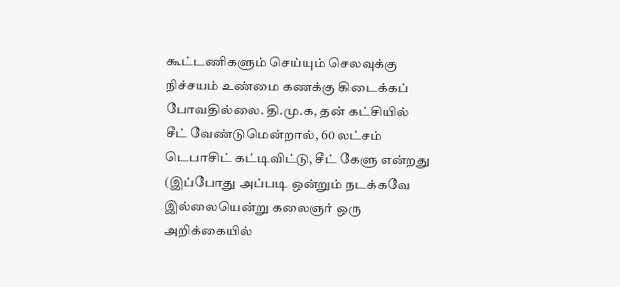கூட்டணிகளும் செய்யும் செலவுக்கு நிச்சயம் உண்மை கணக்கு கிடைக்கப் போவதில்லை. தி.மு.க, தன் கட்சியில் சீட் வேண்டுமென்றால், 60 லட்சம் டெபாசிட் கட்டிவிட்டு, சீட் கேளு என்றது (இப்போது அப்படி ஒன்றும் நடக்கவே இல்லையென்று கலைஞர் ஒரு அறிக்கையில்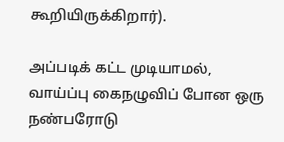கூறியிருக்கிறார்).

அப்படிக் கட்ட முடியாமல், வாய்ப்பு கைநழுவிப் போன ஒரு நண்பரோடு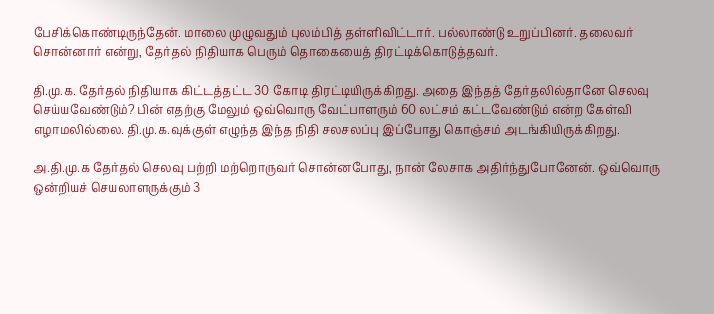பேசிக்கொண்டிருந்தேன். மாலை முழுவதும் புலம்பித் தள்ளிவிட்டார். பல்லாண்டு உறுப்பினர். தலைவர் சொன்னார் என்று, தேர்தல் நிதியாக பெரும் தொகையைத் திரட்டிக்கொடுத்தவர்.

தி.மு.க. தேர்தல் நிதியாக கிட்டத்தட்ட 30 கோடி திரட்டியிருக்கிறது. அதை இந்தத் தேர்தலில்தானே செலவு செய்யவேண்டும்? பின் எதற்கு மேலும் ஒவ்வொரு வேட்பாளரும் 60 லட்சம் கட்டவேண்டும் என்ற கேள்வி எழாமலில்லை. தி.மு.க.வுக்குள் எழுந்த இந்த நிதி சலசலப்பு இப்போது கொஞ்சம் அடங்கியிருக்கிறது.

அ.தி.மு.க தேர்தல் செலவு பற்றி மற்றொருவர் சொன்னபோது, நான் லேசாக அதிர்ந்துபோனேன். ஒவ்வொரு ஒன்றியச் செயலாளருக்கும் 3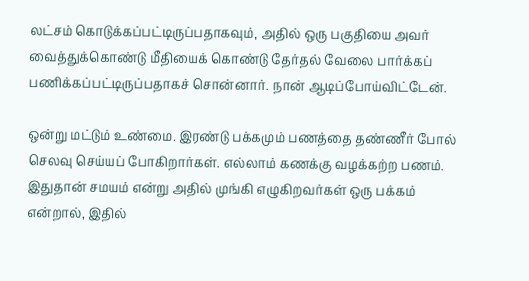லட்சம் கொடுக்கப்பட்டிருப்பதாகவும், அதில் ஒரு பகுதியை அவர் வைத்துக்கொண்டு மீதியைக் கொண்டு தேர்தல் வேலை பார்க்கப் பணிக்கப்பட்டிருப்பதாகச் சொன்னார். நான் ஆடிப்போய்விட்டேன்.

ஒன்று மட்டும் உண்மை. இரண்டு பக்கமும் பணத்தை தண்ணீர் போல் செலவு செய்யப் போகிறார்கள். எல்லாம் கணக்கு வழக்கற்ற பணம். இதுதான் சமயம் என்று அதில் முங்கி எழுகிறவர்கள் ஒரு பக்கம் என்றால், இதில்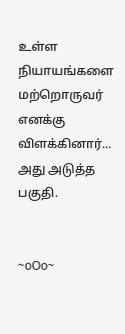உள்ள நியாயங்களை மற்றொருவர் எனக்கு விளக்கினார்... அது அடுத்த பகுதி.


~oOo~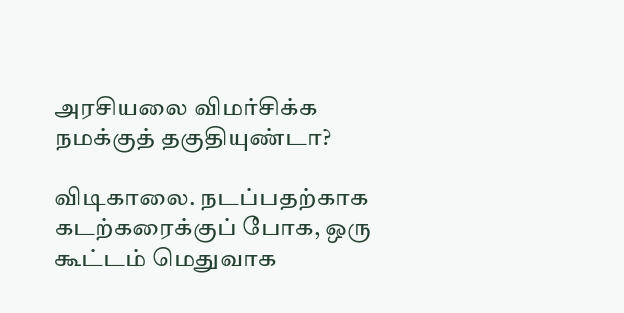அரசியலை விமர்சிக்க நமக்குத் தகுதியுண்டா?

விடிகாலை. நடப்பதற்காக கடற்கரைக்குப் போக, ஒரு கூட்டம் மெதுவாக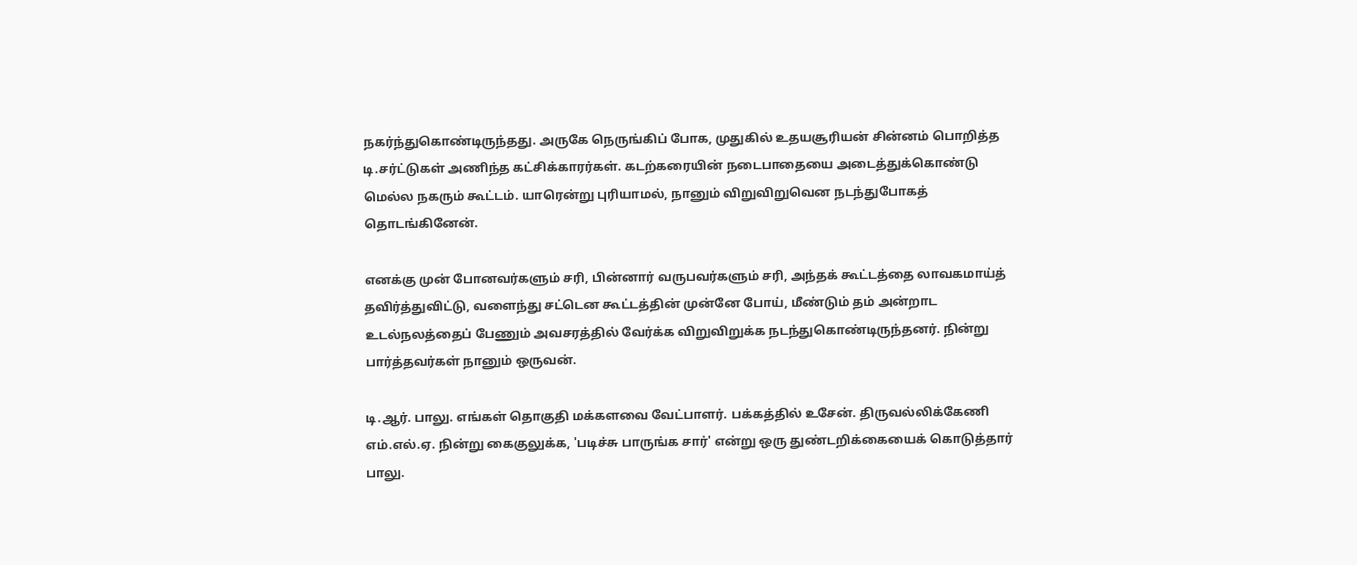நகர்ந்துகொண்டிருந்தது. அருகே நெருங்கிப் போக, முதுகில் உதயசூரியன் சின்னம் பொறித்த டி.சர்ட்டுகள் அணிந்த கட்சிக்காரர்கள். கடற்கரையின் நடைபாதையை அடைத்துக்கொண்டு மெல்ல நகரும் கூட்டம். யாரென்று புரியாமல், நானும் விறுவிறுவென நடந்துபோகத் தொடங்கினேன்.

எனக்கு முன் போனவர்களும் சரி, பின்னார் வருபவர்களும் சரி, அந்தக் கூட்டத்தை லாவகமாய்த் தவிர்த்துவிட்டு, வளைந்து சட்டென கூட்டத்தின் முன்னே போய், மீண்டும் தம் அன்றாட உடல்நலத்தைப் பேணும் அவசரத்தில் வேர்க்க விறுவிறுக்க நடந்துகொண்டிருந்தனர். நின்று பார்த்தவர்கள் நானும் ஒருவன்.

டி.ஆர். பாலு. எங்கள் தொகுதி மக்களவை வேட்பாளர். பக்கத்தில் உசேன். திருவல்லிக்கேணி எம்.எல்.ஏ. நின்று கைகுலுக்க, 'படிச்சு பாருங்க சார்' என்று ஒரு துண்டறிக்கையைக் கொடுத்தார் பாலு.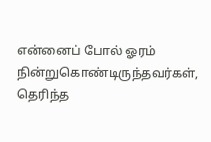என்னைப் போல் ஓரம் நின்றுகொண்டிருந்தவர்கள், தெரிந்த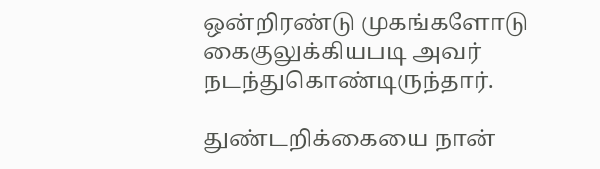ஒன்றிரண்டு முகங்களோடு கைகுலுக்கியபடி அவர் நடந்துகொண்டிருந்தார்.

துண்டறிக்கையை நான்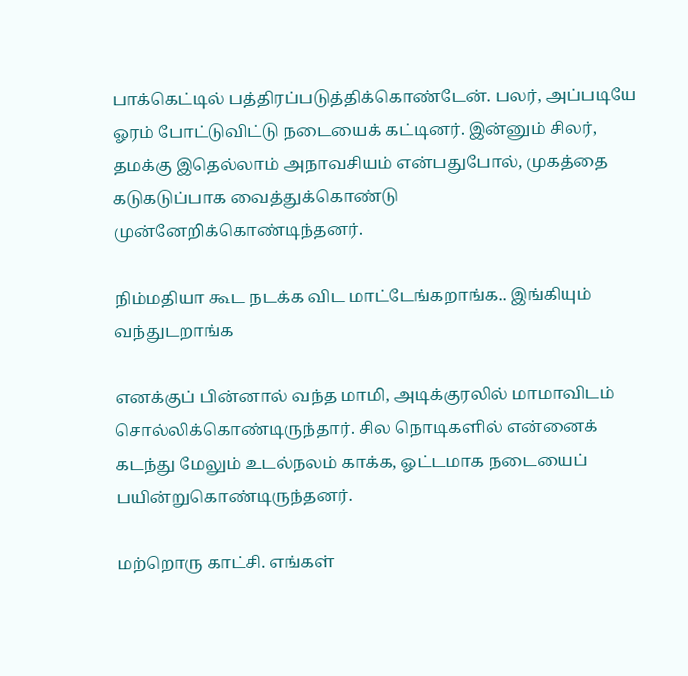பாக்கெட்டில் பத்திரப்படுத்திக்கொண்டேன். பலர், அப்படியே ஓரம் போட்டுவிட்டு நடையைக் கட்டினர். இன்னும் சிலர், தமக்கு இதெல்லாம் அநாவசியம் என்பதுபோல், முகத்தை கடுகடுப்பாக வைத்துக்கொண்டு முன்னேறிக்கொண்டிந்தனர்.

நிம்மதியா கூட நடக்க விட மாட்டேங்கறாங்க.. இங்கியும் வந்துடறாங்க

எனக்குப் பின்னால் வந்த மாமி, அடிக்குரலில் மாமாவிடம் சொல்லிக்கொண்டிருந்தார். சில நொடிகளில் என்னைக் கடந்து மேலும் உடல்நலம் காக்க, ஓட்டமாக நடையைப் பயின்றுகொண்டிருந்தனர்.

மற்றொரு காட்சி. எங்கள்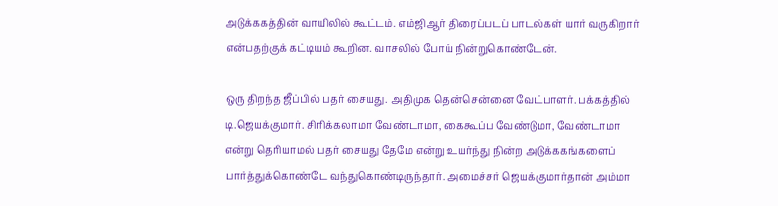அடுக்ககத்தின் வாயிலில் கூட்டம். எம்ஜிஆர் திரைப்படப் பாடல்கள் யார் வருகிறார் என்பதற்குக் கட்டியம் கூறின. வாசலில் போய் நின்றுகொண்டேன்.

ஒரு திறந்த ஜீப்பில் பதர் சையது. அதிமுக தென்சென்னை வேட்பாளர். பக்கத்தில் டி.ஜெயக்குமார். சிரிக்கலாமா வேண்டாமா, கைகூப்ப வேண்டுமா, வேண்டாமா என்று தெரியாமல் பதர் சையது தேமே என்று உயர்ந்து நின்ற அடுக்ககங்களைப் பார்த்துக்கொண்டே வந்துகொண்டிருந்தார். அமைச்சர் ஜெயக்குமார்தான் அம்மா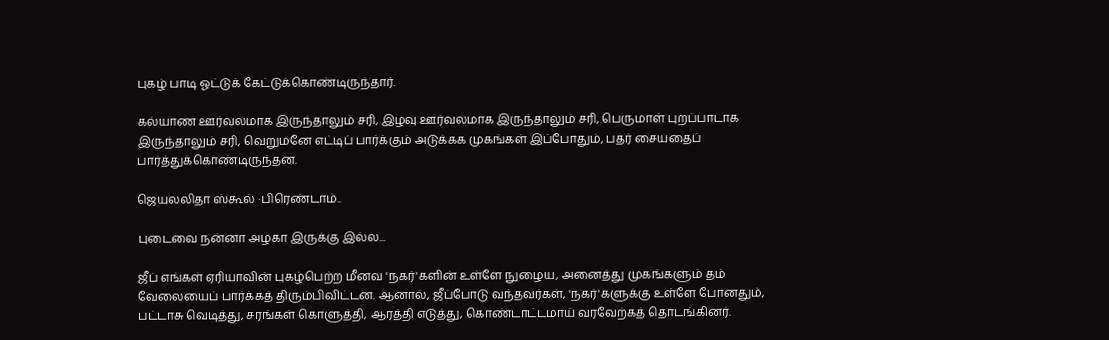புகழ் பாடி ஓட்டுக் கேட்டுக்கொண்டிருந்தார்.

கல்யாண ஊர்வலமாக இருந்தாலும் சரி, இழவு ஊர்வலமாக இருந்தாலும் சரி, பெருமாள் புறப்பாடாக இருந்தாலும் சரி, வெறுமனே எட்டிப் பார்க்கும் அடுக்கக முகங்கள் இப்போதும், பதர் சையதைப் பார்த்துக்கொண்டிருந்தன.

ஜெயலலிதா ஸ்கூல் ·பிரெண்டாம்..

புடைவை நன்னா அழகா இருக்கு இல்ல...

ஜீப் எங்கள் ஏரியாவின் புகழ்பெற்ற மீனவ 'நகர்'களின் உள்ளே நுழைய, அனைத்து முகங்களும் தம் வேலையைப் பார்க்கத் திரும்பிவிட்டன. ஆனால், ஜீப்போடு வந்தவர்கள், 'நகர்'களுக்கு உள்ளே போனதும், பட்டாசு வெடித்து, சரங்கள் கொளுத்தி, ஆரத்தி எடுத்து, கொண்டாட்டமாய் வரவேற்கத் தொடங்கினர்.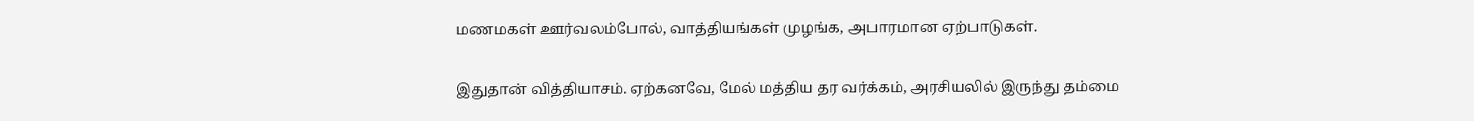மணமகள் ஊர்வலம்போல், வாத்தியங்கள் முழங்க, அபாரமான ஏற்பாடுகள்.

இதுதான் வித்தியாசம். ஏற்கனவே, மேல் மத்திய தர வர்க்கம், அரசியலில் இருந்து தம்மை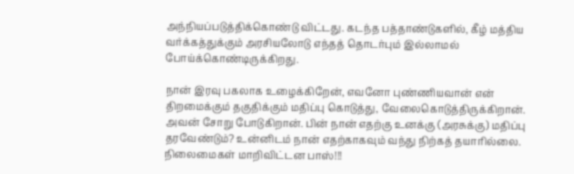அந்நியப்படுத்திக்கொண்டு விட்டது. கடந்த பத்தாண்டுகளில், கீழ் மத்திய வர்க்கத்துக்கும் அரசியலோடு எந்தத் தொடர்பும் இல்லாமல் போய்க்கொண்டிருக்கிறது.

நான் இரவு பகலாக உழைக்கிறேன், எவனோ புண்ணியவான் என் திறமைக்கும் தகுதிக்கும் மதிப்பு கொடுத்து, வேலைகொடுத்திருக்கிறான். அவன் சோறு போடுகிறான். பின் நான் எதற்கு உனக்கு (அரசுக்கு) மதிப்பு தரவேண்டும்? உன்னிடம் நான் எதற்காகவும் வந்து நிற்கத் தயாரில்லை. நிலைமைகள் மாறிவிட்டன பாஸ்!!!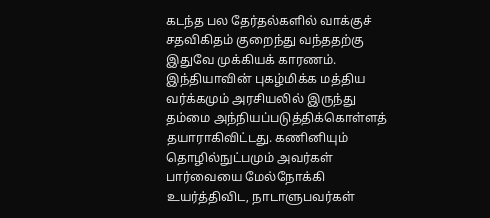கடந்த பல தேர்தல்களில் வாக்குச் சதவிகிதம் குறைந்து வந்ததற்கு இதுவே முக்கியக் காரணம். இந்தியாவின் புகழ்மிக்க மத்திய வர்க்கமும் அரசியலில் இருந்து தம்மை அந்நியப்படுத்திக்கொள்ளத் தயாராகிவிட்டது. கணினியும் தொழில்நுட்பமும் அவர்கள் பார்வையை மேல்நோக்கி உயர்த்திவிட, நாடாளுபவர்கள்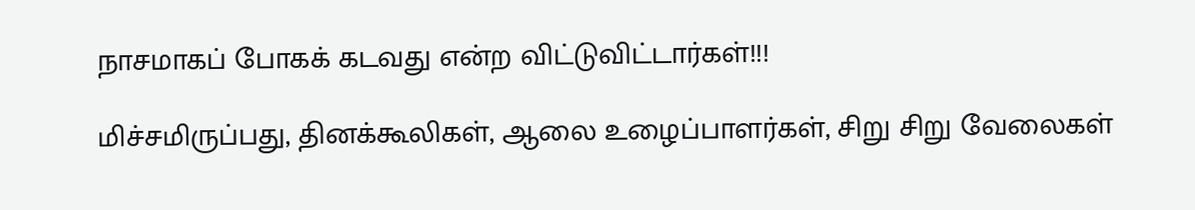நாசமாகப் போகக் கடவது என்ற விட்டுவிட்டார்கள்!!!

மிச்சமிருப்பது, தினக்கூலிகள், ஆலை உழைப்பாளர்கள், சிறு சிறு வேலைகள்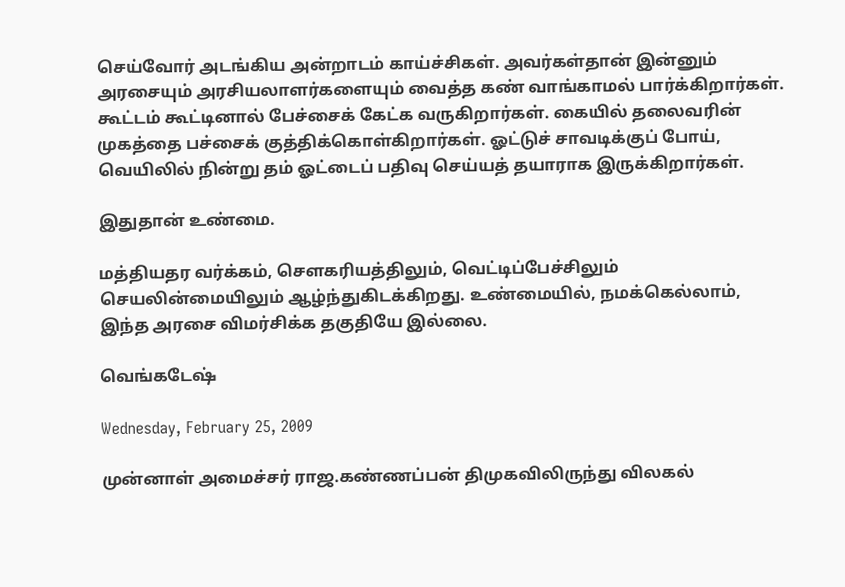செய்வோர் அடங்கிய அன்றாடம் காய்ச்சிகள். அவர்கள்தான் இன்னும் அரசையும் அரசியலாளர்களையும் வைத்த கண் வாங்காமல் பார்க்கிறார்கள். கூட்டம் கூட்டினால் பேச்சைக் கேட்க வருகிறார்கள். கையில் தலைவரின் முகத்தை பச்சைக் குத்திக்கொள்கிறார்கள். ஓட்டுச் சாவடிக்குப் போய், வெயிலில் நின்று தம் ஓட்டைப் பதிவு செய்யத் தயாராக இருக்கிறார்கள்.

இதுதான் உண்மை.

மத்தியதர வர்க்கம், செளகரியத்திலும், வெட்டிப்பேச்சிலும் செயலின்மையிலும் ஆழ்ந்துகிடக்கிறது. உண்மையில், நமக்கெல்லாம், இந்த அரசை விமர்சிக்க தகுதியே இல்லை.

வெங்கடேஷ்

Wednesday, February 25, 2009

முன்னாள் அமைச்சர் ராஜ.கண்ணப்பன் திமுகவிலிருந்து விலகல்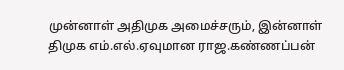முன்னாள் அதிமுக அமைச்சரும், இன்னாள் திமுக எம்.எல்.ஏவுமான ராஜ.கண்ணப்பன்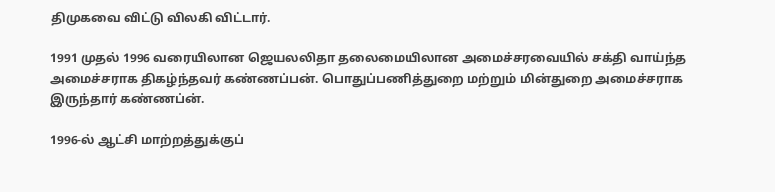திமுகவை விட்டு விலகி விட்டார்.

1991 முதல் 1996 வரையிலான ஜெயலலிதா தலைமையிலான அமைச்சரவையில் சக்தி வாய்ந்த அமைச்சராக திகழ்ந்தவர் கண்ணப்பன். பொதுப்பணித்துறை மற்றும் மின்துறை அமைச்சராக இருந்தார் கண்ணப்ன்.

1996-ல் ஆட்சி மாற்றத்துக்குப்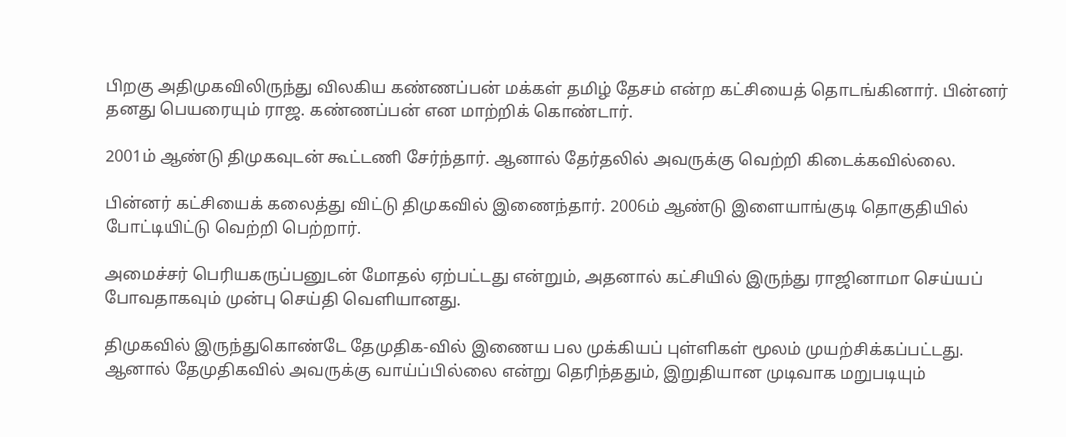பிறகு அதிமுகவிலிருந்து விலகிய கண்ணப்பன் மக்கள் தமிழ் தேசம் என்ற கட்சியைத் தொடங்கினார். பின்னர் தனது பெயரையும் ராஜ. கண்ணப்பன் என மாற்றிக் கொண்டார்.

2001ம் ஆண்டு திமுகவுடன் கூட்டணி சேர்ந்தார். ஆனால் தேர்தலில் அவருக்கு வெற்றி கிடைக்கவில்லை.

பின்னர் கட்சியைக் கலைத்து விட்டு திமுகவில் இணைந்தார். 2006ம் ஆண்டு இளையாங்குடி தொகுதியில் போட்டியிட்டு வெற்றி பெற்றார்.

அமைச்சர் பெரியகருப்பனுடன் மோதல் ஏற்பட்டது என்றும், அதனால் கட்சியில் இருந்து ராஜினாமா செய்யப் போவதாகவும் முன்பு செய்தி வெளியானது.

திமுகவில் இருந்துகொண்டே தேமுதிக-வில் இணைய பல முக்கியப் புள்ளிகள் மூலம் முயற்சிக்கப்பட்டது. ஆனால் தேமுதிகவில் அவருக்கு வாய்ப்பில்லை என்று தெரிந்ததும், இறுதியான முடிவாக மறுபடியும்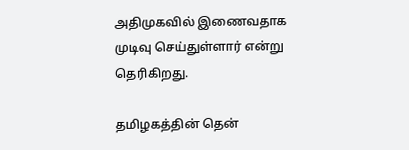அதிமுகவில் இணைவதாக முடிவு செய்துள்ளார் என்று தெரிகிறது.

தமிழகத்தின் தென்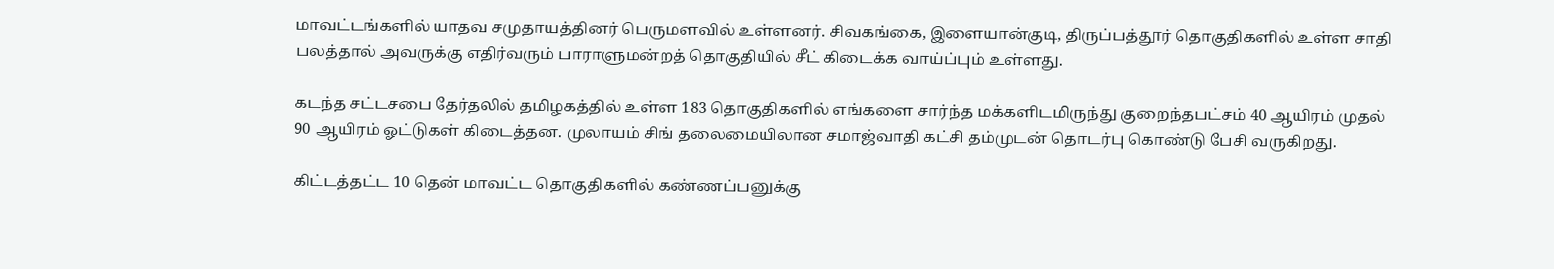மாவட்டங்களில் யாதவ சமுதாயத்தினர் பெருமளவில் உள்ளனர். சிவகங்கை, இளையான்குடி, திருப்பத்தூர் தொகுதிகளில் உள்ள சாதி பலத்தால் அவருக்கு எதிர்வரும் பாராளுமன்றத் தொகுதியில் சீட் கிடைக்க வாய்ப்பும் உள்ளது.

கடந்த சட்டசபை தேர்தலில் தமிழகத்தில் உள்ள 183 தொகுதிகளில் எங்களை சார்ந்த மக்களிடமிருந்து குறைந்தபட்சம் 40 ஆயிரம் முதல் 90 ஆயிரம் ஓட்டுகள் கிடைத்தன. முலாயம் சிங் தலைமையிலான சமாஜ்வாதி கட்சி தம்முடன் தொடர்பு கொண்டு பேசி வருகிறது.

கிட்டத்தட்ட 10 தென் மாவட்ட தொகுதிகளில் கண்ணப்பனுக்கு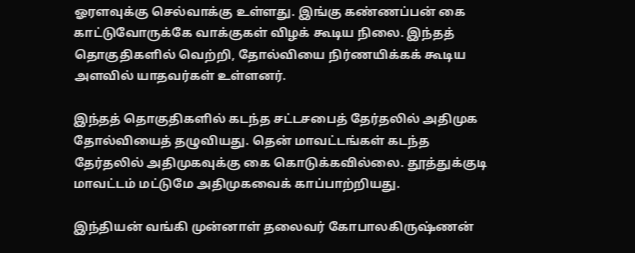ஓரளவுக்கு செல்வாக்கு உள்ளது. இங்கு கண்ணப்பன் கை காட்டுவோருக்கே வாக்குகள் விழக் கூடிய நிலை. இந்தத் தொகுதிகளில் வெற்றி, தோல்வியை நிர்ணயிக்கக் கூடிய அளவில் யாதவர்கள் உள்ளனர்.

இந்தத் தொகுதிகளில் கடந்த சட்டசபைத் தேர்தலில் அதிமுக தோல்வியைத் தழுவியது. தென் மாவட்டங்கள் கடந்த தேர்தலில் அதிமுகவுக்கு கை கொடுக்கவில்லை. தூத்துக்குடி மாவட்டம் மட்டுமே அதிமுகவைக் காப்பாற்றியது.

இந்தியன் வங்கி முன்னாள் தலைவர் கோபாலகிருஷ்ணன்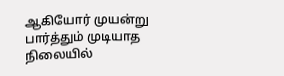ஆகியோர் முயன்று பார்த்தும் முடியாத நிலையில்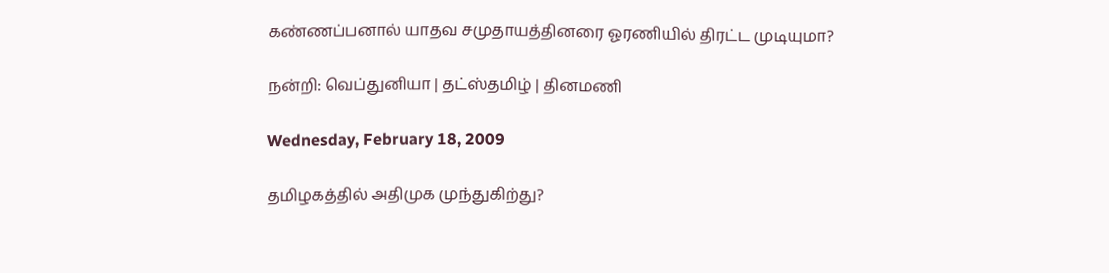கண்ணப்பனால் யாதவ சமுதாயத்தினரை ஓரணியில் திரட்ட முடியுமா?

நன்றி: வெப்துனியா | தட்ஸ்தமிழ் | தினமணி

Wednesday, February 18, 2009

தமிழகத்தில் அதிமுக முந்துகிற்து?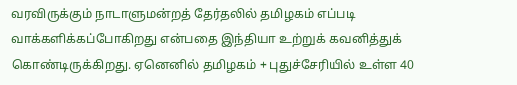வரவிருக்கும் நாடாளுமன்றத் தேர்தலில் தமிழகம் எப்படி வாக்களிக்கப்போகிறது என்பதை இந்தியா உற்றுக் கவனித்துக் கொண்டிருக்கிறது. ஏனெனில் தமிழகம் + புதுச்சேரியில் உள்ள 40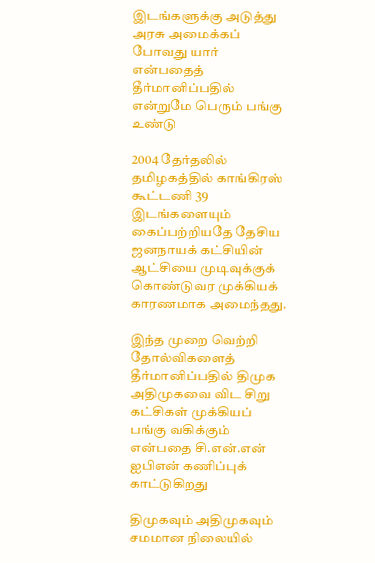இடங்களுக்கு அடுத்து அரசு அமைக்கப் போவது யார் என்பதைத் தீர்மானிப்பதில் என்றுமே பெரும் பங்கு உண்டு

2004 தேர்தலில் தமிழகத்தில் காங்கிரஸ் கூட்டணி 39 இடங்களையும் கைப்பற்றியதே தேசிய ஜனநாயக் கட்சியின் ஆட்சியை முடிவுக்குக் கொண்டுவர முக்கியக் காரணமாக அமைந்தது.

இந்த முறை வெற்றி தோல்விகளைத் தீர்மானிப்பதில் திமுக அதிமுகவை விட சிறு கட்சிகள் முக்கியப் பங்கு வகிக்கும் என்பதை சி.என்.என் ஐபிஎன் கணிப்புக் காட்டுகிறது

திமுகவும் அதிமுகவும் சமமான நிலையில்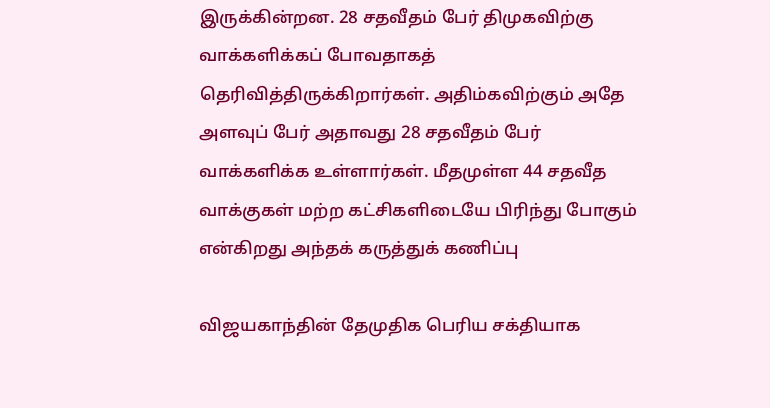இருக்கின்றன. 28 சதவீதம் பேர் திமுகவிற்கு வாக்களிக்கப் போவதாகத் தெரிவித்திருக்கிறார்கள். அதிம்கவிற்கும் அதே அளவுப் பேர் அதாவது 28 சதவீதம் பேர் வாக்களிக்க உள்ளார்கள். மீதமுள்ள 44 சதவீத வாக்குகள் மற்ற கட்சிகளிடையே பிரிந்து போகும் என்கிறது அந்தக் கருத்துக் கணிப்பு

விஜயகாந்தின் தேமுதிக பெரிய சக்தியாக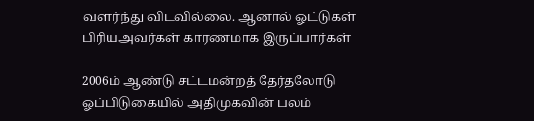வளர்ந்து விடவில்லை. ஆனால் ஓட்டுகள் பிரியஅவர்கள் காரணமாக இருப்பார்கள்

2006ம் ஆண்டு சட்டமன்றத் தேர்தலோடு ஓப்பிடுகையில் அதிமுகவின் பலம்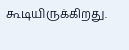கூடியிருக்கிறது.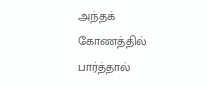அந்தக் கோணத்தில் பார்த்தால்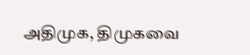அதிமுக, திமுகவை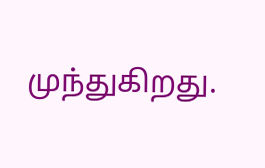முந்துகிறது.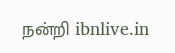நன்றி ibnlive.in